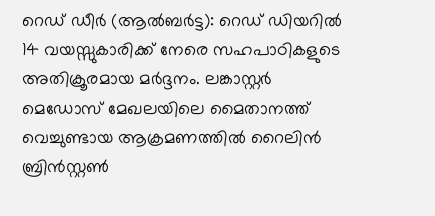റെഡ് ഡീർ (ആൽബർട്ട): റെഡ് ഡിയറിൽ 14 വയസ്സുകാരിക്ക് നേരെ സഹപാഠികളുടെ അതിക്രൂരമായ മർദ്ദനം. ലങ്കാസ്റ്റർ മെഡോസ് മേഖലയിലെ മൈതാനത്ത് വെച്ചുണ്ടായ ആക്രമണത്തിൽ റൈലിൻ ബ്രിൻസ്റ്റൺ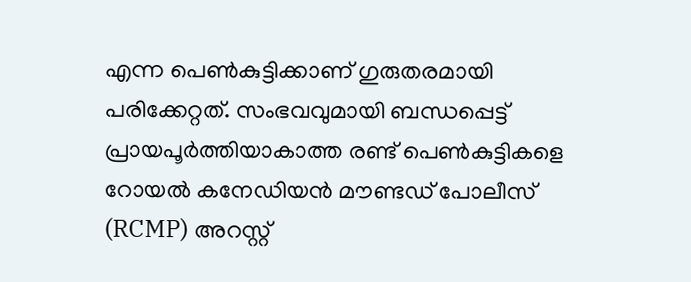എന്ന പെൺകുട്ടിക്കാണ് ഗുരുതരമായി പരിക്കേറ്റത്. സംഭവവുമായി ബന്ധപ്പെട്ട് പ്രായപൂർത്തിയാകാത്ത രണ്ട് പെൺകുട്ടികളെ റോയൽ കനേഡിയൻ മൗണ്ടഡ് പോലീസ് (RCMP) അറസ്റ്റ്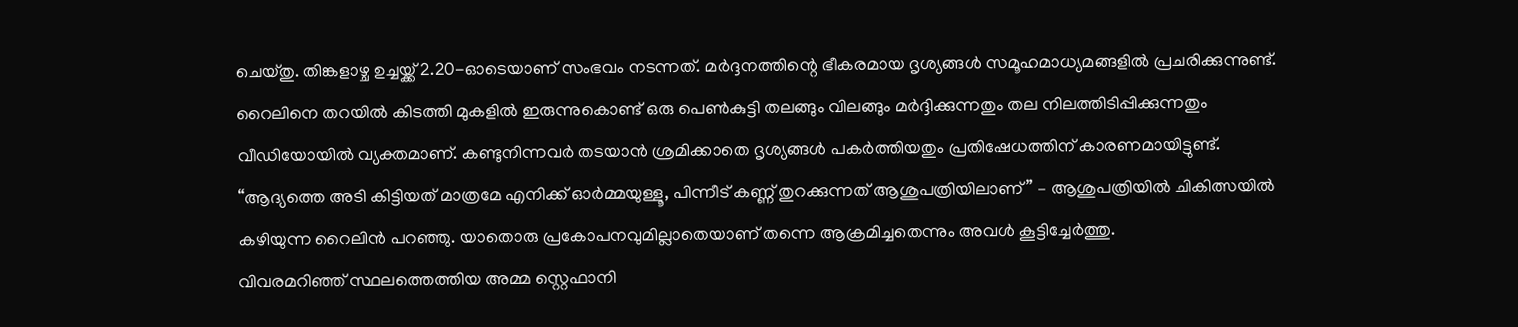ചെയ്തു. തിങ്കളാഴ്ച ഉച്ചയ്ക്ക് 2.20-ഓടെയാണ് സംഭവം നടന്നത്. മർദ്ദനത്തിന്റെ ഭീകരമായ ദൃശ്യങ്ങൾ സമൂഹമാധ്യമങ്ങളിൽ പ്രചരിക്കുന്നുണ്ട്. റൈലിനെ തറയിൽ കിടത്തി മുകളിൽ ഇരുന്നുകൊണ്ട് ഒരു പെൺകുട്ടി തലങ്ങും വിലങ്ങും മർദ്ദിക്കുന്നതും തല നിലത്തിടിപ്പിക്കുന്നതും വീഡിയോയിൽ വ്യക്തമാണ്. കണ്ടുനിന്നവർ തടയാൻ ശ്രമിക്കാതെ ദൃശ്യങ്ങൾ പകർത്തിയതും പ്രതിഷേധത്തിന് കാരണമായിട്ടുണ്ട്.
“ആദ്യത്തെ അടി കിട്ടിയത് മാത്രമേ എനിക്ക് ഓർമ്മയുള്ളൂ, പിന്നീട് കണ്ണ് തുറക്കുന്നത് ആശുപത്രിയിലാണ്” – ആശുപത്രിയിൽ ചികിത്സയിൽ കഴിയുന്ന റൈലിൻ പറഞ്ഞു. യാതൊരു പ്രകോപനവുമില്ലാതെയാണ് തന്നെ ആക്രമിച്ചതെന്നും അവൾ കൂട്ടിച്ചേർത്തു.
വിവരമറിഞ്ഞ് സ്ഥലത്തെത്തിയ അമ്മ സ്റ്റെഫാനി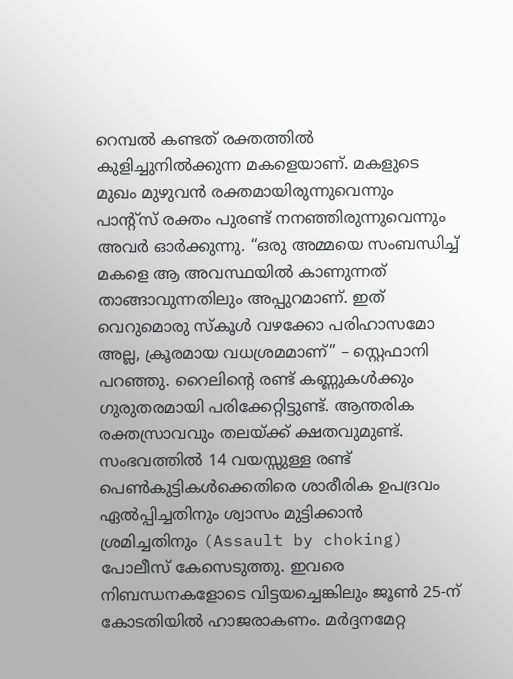റെമ്പൽ കണ്ടത് രക്തത്തിൽ കുളിച്ചുനിൽക്കുന്ന മകളെയാണ്. മകളുടെ മുഖം മുഴുവൻ രക്തമായിരുന്നുവെന്നും പാന്റ്സ് രക്തം പുരണ്ട് നനഞ്ഞിരുന്നുവെന്നും അവർ ഓർക്കുന്നു. “ഒരു അമ്മയെ സംബന്ധിച്ച് മകളെ ആ അവസ്ഥയിൽ കാണുന്നത് താങ്ങാവുന്നതിലും അപ്പുറമാണ്. ഇത് വെറുമൊരു സ്കൂൾ വഴക്കോ പരിഹാസമോ അല്ല, ക്രൂരമായ വധശ്രമമാണ്” – സ്റ്റെഫാനി പറഞ്ഞു. റൈലിന്റെ രണ്ട് കണ്ണുകൾക്കും ഗുരുതരമായി പരിക്കേറ്റിട്ടുണ്ട്. ആന്തരിക രക്തസ്രാവവും തലയ്ക്ക് ക്ഷതവുമുണ്ട്.
സംഭവത്തിൽ 14 വയസ്സുള്ള രണ്ട് പെൺകുട്ടികൾക്കെതിരെ ശാരീരിക ഉപദ്രവം ഏൽപ്പിച്ചതിനും ശ്വാസം മുട്ടിക്കാൻ ശ്രമിച്ചതിനും (Assault by choking) പോലീസ് കേസെടുത്തു. ഇവരെ നിബന്ധനകളോടെ വിട്ടയച്ചെങ്കിലും ജൂൺ 25-ന് കോടതിയിൽ ഹാജരാകണം. മർദ്ദനമേറ്റ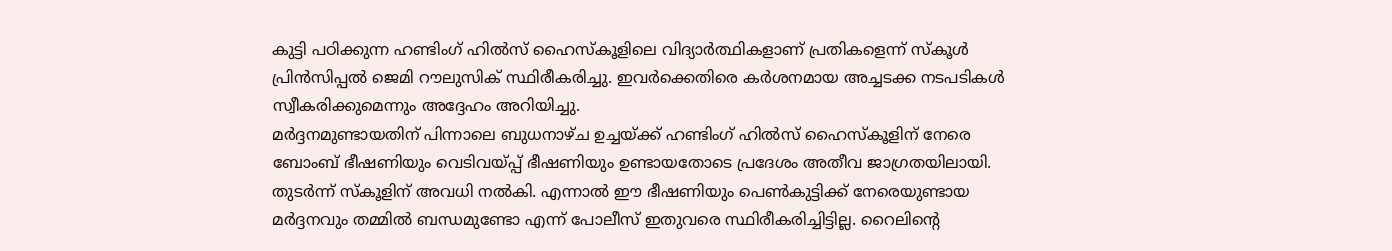കുട്ടി പഠിക്കുന്ന ഹണ്ടിംഗ് ഹിൽസ് ഹൈസ്കൂളിലെ വിദ്യാർത്ഥികളാണ് പ്രതികളെന്ന് സ്കൂൾ പ്രിൻസിപ്പൽ ജെമി റൗലുസിക് സ്ഥിരീകരിച്ചു. ഇവർക്കെതിരെ കർശനമായ അച്ചടക്ക നടപടികൾ സ്വീകരിക്കുമെന്നും അദ്ദേഹം അറിയിച്ചു.
മർദ്ദനമുണ്ടായതിന് പിന്നാലെ ബുധനാഴ്ച ഉച്ചയ്ക്ക് ഹണ്ടിംഗ് ഹിൽസ് ഹൈസ്കൂളിന് നേരെ ബോംബ് ഭീഷണിയും വെടിവയ്പ്പ് ഭീഷണിയും ഉണ്ടായതോടെ പ്രദേശം അതീവ ജാഗ്രതയിലായി. തുടർന്ന് സ്കൂളിന് അവധി നൽകി. എന്നാൽ ഈ ഭീഷണിയും പെൺകുട്ടിക്ക് നേരെയുണ്ടായ മർദ്ദനവും തമ്മിൽ ബന്ധമുണ്ടോ എന്ന് പോലീസ് ഇതുവരെ സ്ഥിരീകരിച്ചിട്ടില്ല. റൈലിന്റെ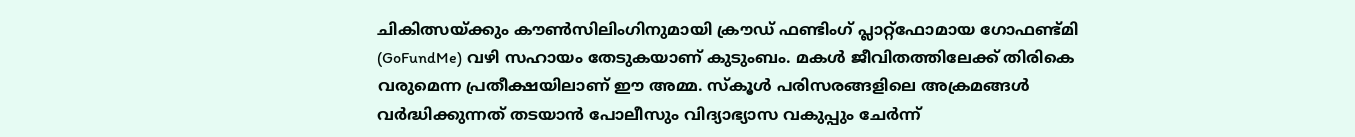ചികിത്സയ്ക്കും കൗൺസിലിംഗിനുമായി ക്രൗഡ് ഫണ്ടിംഗ് പ്ലാറ്റ്ഫോമായ ഗോഫണ്ട്മി (GoFundMe) വഴി സഹായം തേടുകയാണ് കുടുംബം. മകൾ ജീവിതത്തിലേക്ക് തിരികെ വരുമെന്ന പ്രതീക്ഷയിലാണ് ഈ അമ്മ. സ്കൂൾ പരിസരങ്ങളിലെ അക്രമങ്ങൾ വർദ്ധിക്കുന്നത് തടയാൻ പോലീസും വിദ്യാഭ്യാസ വകുപ്പും ചേർന്ന്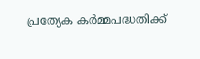പ്രത്യേക കർമ്മപദ്ധതിക്ക്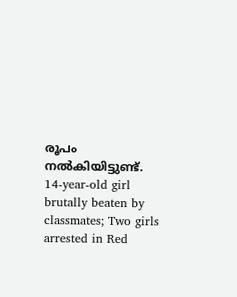രൂപം നൽകിയിട്ടുണ്ട്.
14-year-old girl brutally beaten by classmates; Two girls arrested in Red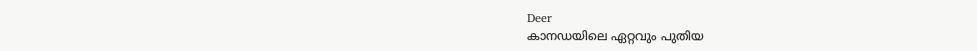Deer
കാനഡയിലെ ഏറ്റവും പുതിയ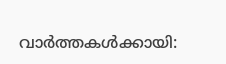വാർത്തകൾക്കായി: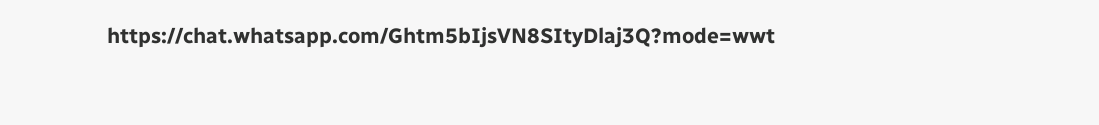https://chat.whatsapp.com/Ghtm5bIjsVN8SItyDlaj3Q?mode=wwt